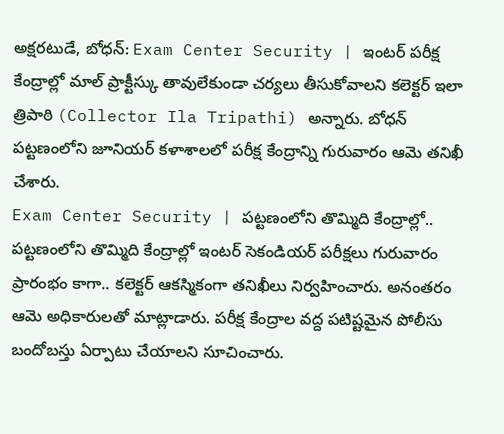అక్షరటుడే, బోధన్: Exam Center Security | ఇంటర్ పరీక్ష కేంద్రాల్లో మాల్ ప్రాక్టీస్కు తావులేకుండా చర్యలు తీసుకోవాలని కలెక్టర్ ఇలా త్రిపాఠి (Collector Ila Tripathi) అన్నారు. బోధన్ పట్టణంలోని జూనియర్ కళాశాలలో పరీక్ష కేంద్రాన్ని గురువారం ఆమె తనిఖీ చేశారు.
Exam Center Security | పట్టణంలోని తొమ్మిది కేంద్రాల్లో..
పట్టణంలోని తొమ్మిది కేంద్రాల్లో ఇంటర్ సెకండియర్ పరీక్షలు గురువారం ప్రారంభం కాగా.. కలెక్టర్ ఆకస్మికంగా తనిఖీలు నిర్వహించారు. అనంతరం ఆమె అధికారులతో మాట్లాడారు. పరీక్ష కేంద్రాల వద్ద పటిష్టమైన పోలీసు బందోబస్తు ఏర్పాటు చేయాలని సూచించారు.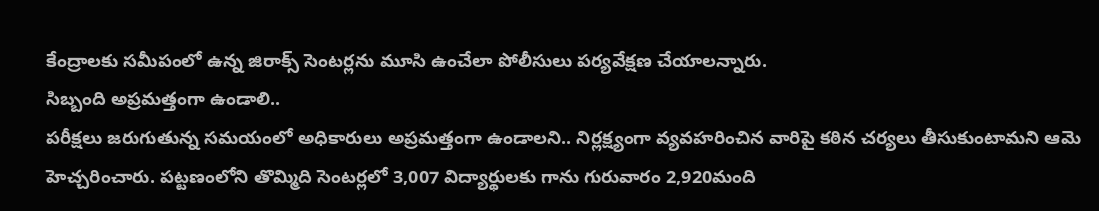కేంద్రాలకు సమీపంలో ఉన్న జిరాక్స్ సెంటర్లను మూసి ఉంచేలా పోలీసులు పర్యవేక్షణ చేయాలన్నారు.
సిబ్బంది అప్రమత్తంగా ఉండాలి..
పరీక్షలు జరుగుతున్న సమయంలో అధికారులు అప్రమత్తంగా ఉండాలని.. నిర్లక్ష్యంగా వ్యవహరించిన వారిపై కఠిన చర్యలు తీసుకుంటామని ఆమె హెచ్చరించారు. పట్టణంలోని తొమ్మిది సెంటర్లలో 3,007 విద్యార్థులకు గాను గురువారం 2,920మంది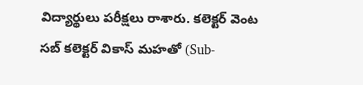విద్యార్థులు పరీక్షలు రాశారు. కలెక్టర్ వెంట సబ్ కలెక్టర్ వికాస్ మహతో (Sub-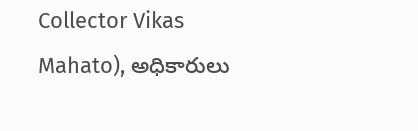Collector Vikas Mahato), అధికారులు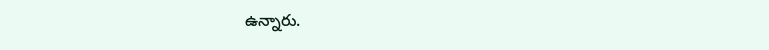ఉన్నారు.